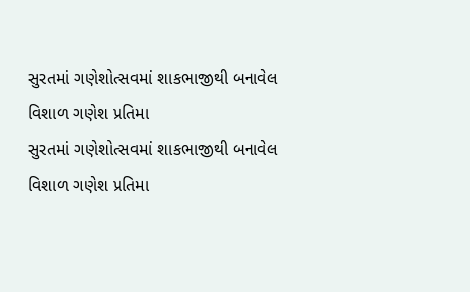સુરતમાં ગણેશોત્સવમાં શાકભાજીથી બનાવેલ વિશાળ ગણેશ પ્રતિમા
સુરતમાં ગણેશોત્સવમાં શાકભાજીથી બનાવેલ વિશાળ ગણેશ પ્રતિમા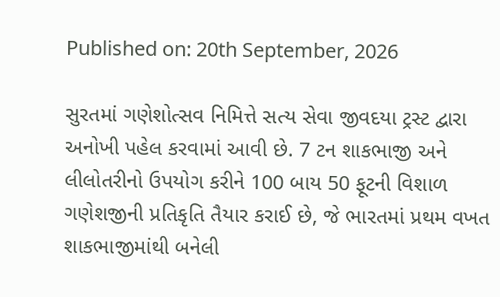Published on: 20th September, 2026

સુરતમાં ગણેશોત્સવ નિમિત્તે સત્ય સેવા જીવદયા ટ્રસ્ટ દ્વારા અનોખી પહેલ કરવામાં આવી છે. 7 ટન શાકભાજી અને લીલોતરીનો ઉપયોગ કરીને 100 બાય 50 ફૂટની વિશાળ ગણેશજીની પ્રતિકૃતિ તૈયાર કરાઈ છે, જે ભારતમાં પ્રથમ વખત શાકભાજીમાંથી બનેલી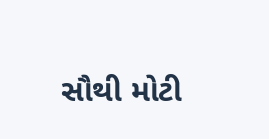સૌથી મોટી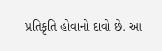પ્રતિકૃતિ હોવાનો દાવો છે. આ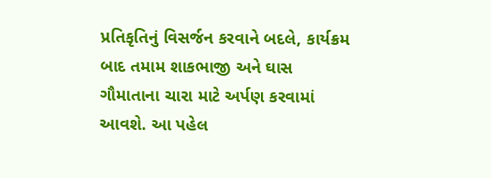પ્રતિકૃતિનું વિસર્જન કરવાને બદલે, કાર્યક્રમ બાદ તમામ શાકભાજી અને ઘાસ ગૌમાતાના ચારા માટે અર્પણ કરવામાં આવશે. આ પહેલ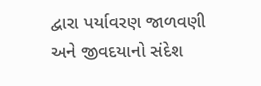દ્વારા પર્યાવરણ જાળવણી અને જીવદયાનો સંદેશ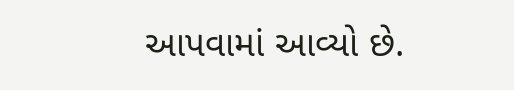આપવામાં આવ્યો છે.